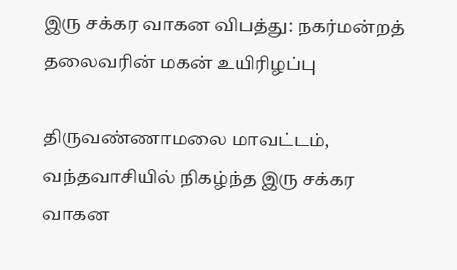இரு சக்கர வாகன விபத்து: நகர்மன்றத் தலைவரின் மகன் உயிரிழப்பு

திருவண்ணாமலை மாவட்டம், வந்தவாசியில் நிகழ்ந்த இரு சக்கர வாகன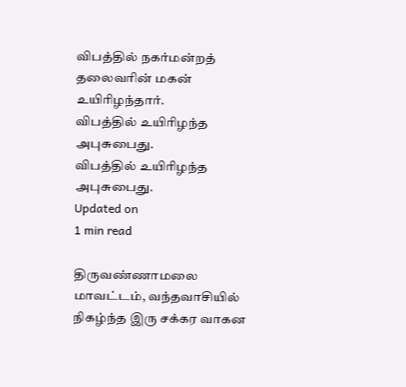விபத்தில் நகர்மன்றத் தலைவரின் மகன் உயிரிழந்தார்.
விபத்தில் உயிரிழந்த அபுசுபைது.
விபத்தில் உயிரிழந்த அபுசுபைது.
Updated on
1 min read

திருவண்ணாமலை மாவட்டம், வந்தவாசியில் நிகழ்ந்த இரு சக்கர வாகன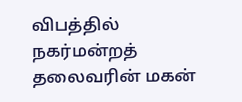விபத்தில் நகர்மன்றத் தலைவரின் மகன்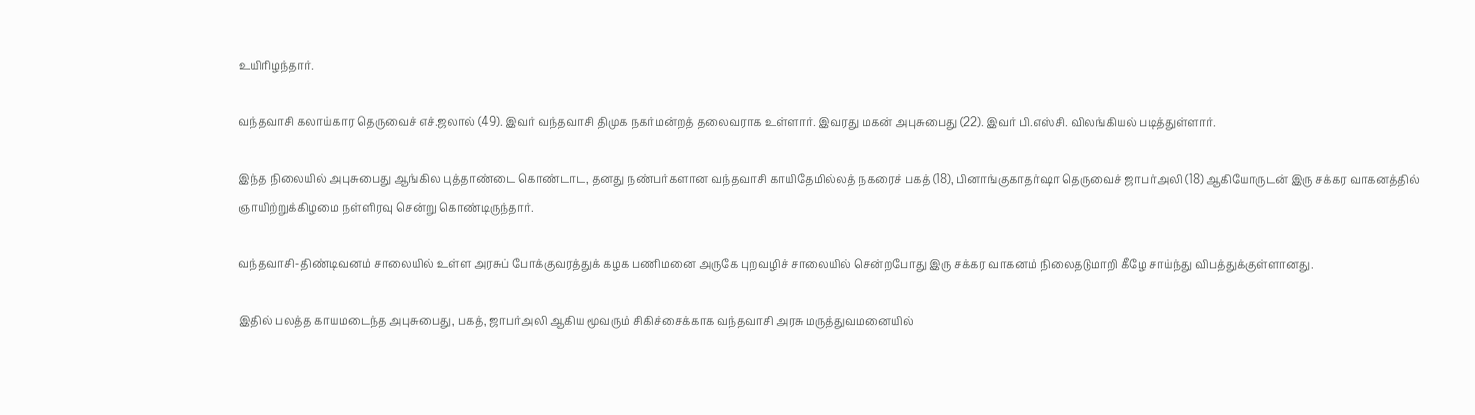உயிரிழந்தார்.

வந்தவாசி கலாய்கார தெருவைச் எச்.ஜலால் (49). இவர் வந்தவாசி திமுக நகர்மன்றத் தலைவராக உள்ளார். இவரது மகன் அபுசுபைது (22). இவர் பி.எஸ்சி. விலங்கியல் படித்துள்ளார்.

இந்த நிலையில் அபுசுபைது ஆங்கில புத்தாண்டை கொண்டாட, தனது நண்பர்களான வந்தவாசி காயிதேமில்லத் நகரைச் பகத் (18), பினாங்குகாதர்ஷா தெருவைச் ஜாபர்அலி (18) ஆகியோருடன் இரு சக்கர வாகனத்தில் ஞாயிற்றுக்கிழமை நள்ளிரவு சென்று கொண்டிருந்தார்.

வந்தவாசி-திண்டிவனம் சாலையில் உள்ள அரசுப் போக்குவரத்துக் கழக பணிமனை அருகே புறவழிச் சாலையில் சென்றபோது இரு சக்கர வாகனம் நிலைதடுமாறி கீழே சாய்ந்து விபத்துக்குள்ளானது.

இதில் பலத்த காயமடைந்த அபுசுபைது, பகத், ஜாபர்அலி ஆகிய மூவரும் சிகிச்சைக்காக வந்தவாசி அரசு மருத்துவமனையில்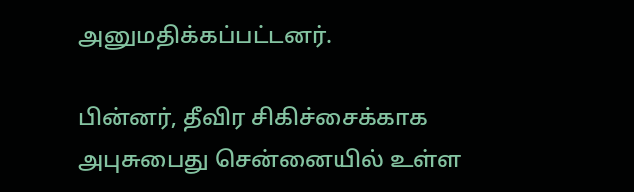அனுமதிக்கப்பட்டனர்.

பின்னர், தீவிர சிகிச்சைக்காக அபுசுபைது சென்னையில் உள்ள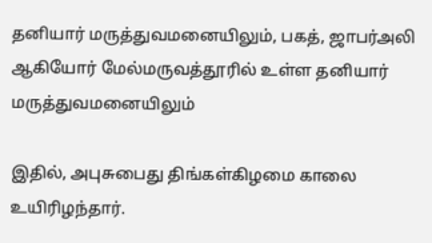தனியார் மருத்துவமனையிலும், பகத், ஜாபர்அலி ஆகியோர் மேல்மருவத்தூரில் உள்ள தனியார் மருத்துவமனையிலும்

இதில், அபுசுபைது திங்கள்கிழமை காலை உயிரிழந்தார்.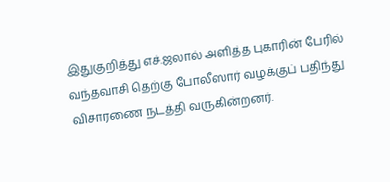இதுகுறித்து எச்.ஜலால் அளித்த புகாரின் பேரில் வந்தவாசி தெற்கு போலீஸார் வழக்குப் பதிந்து விசாரணை நடத்தி வருகின்றனர்.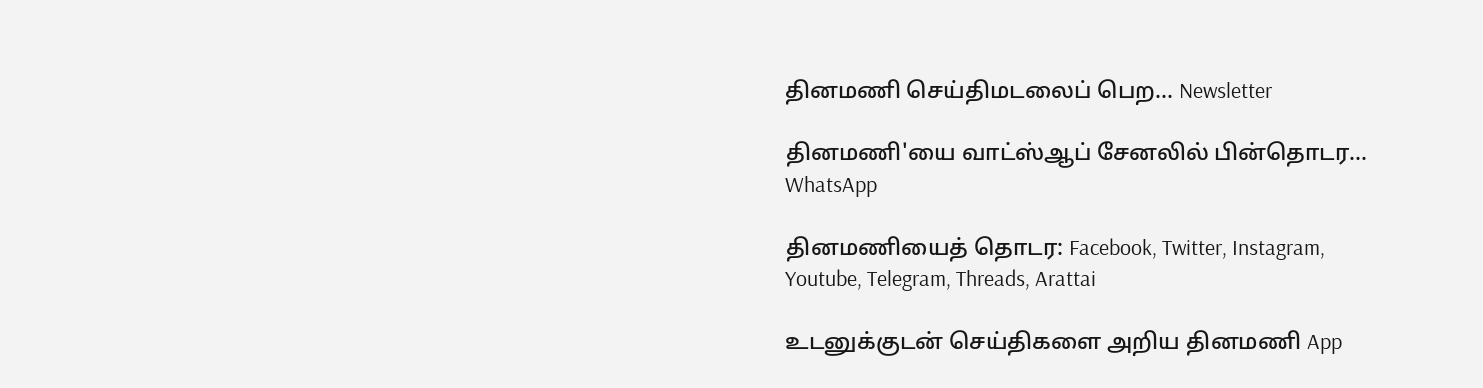தினமணி செய்திமடலைப் பெற... Newsletter

தினமணி'யை வாட்ஸ்ஆப் சேனலில் பின்தொடர... WhatsApp

தினமணியைத் தொடர: Facebook, Twitter, Instagram, Youtube, Telegram, Threads, Arattai

உடனுக்குடன் செய்திகளை அறிய தினமணி App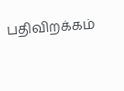பதிவிறக்கம்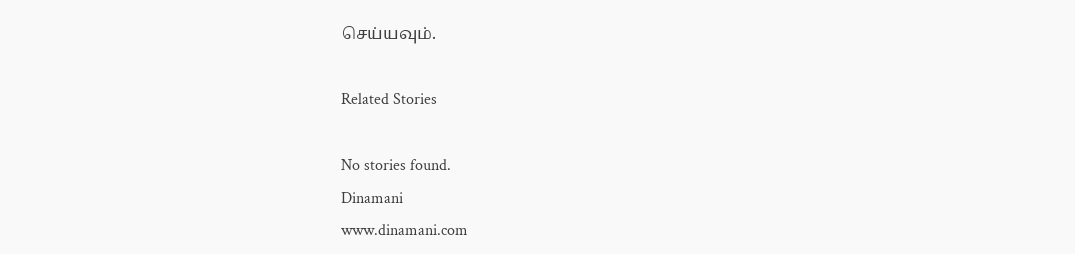செய்யவும்.

Related Stories

No stories found.
Dinamani
www.dinamani.com